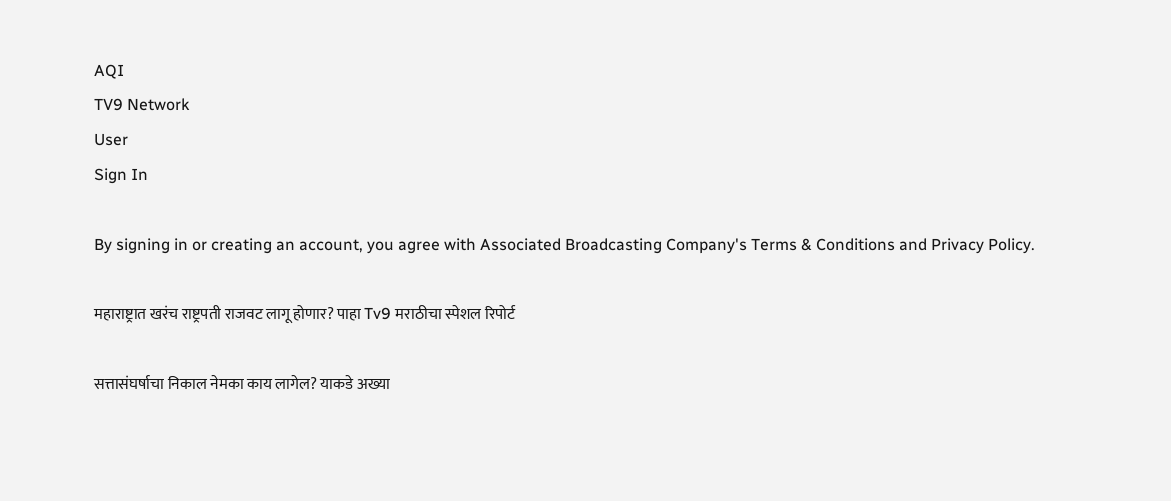AQI
TV9 Network
User
Sign In

By signing in or creating an account, you agree with Associated Broadcasting Company's Terms & Conditions and Privacy Policy.

महाराष्ट्रात खरंच राष्ट्रपती राजवट लागू होणार? पाहा Tv9 मराठीचा स्पेशल रिपोर्ट

सत्तासंघर्षाचा निकाल नेमका काय लागेल? याकडे अख्या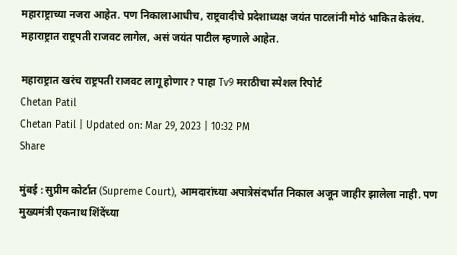महाराष्ट्राच्या नजरा आहेत. पण निकालाआधीच, राष्ट्रवादीचे प्रदेशाध्यक्ष जयंत पाटलांनी मोठं भाकित केलंय. महाराष्ट्रात राष्ट्रपती राजवट लागेल, असं जयंत पाटील म्हणाले आहेत.

महाराष्ट्रात खरंच राष्ट्रपती राजवट लागू होणार? पाहा Tv9 मराठीचा स्पेशल रिपोर्ट
Chetan Patil
Chetan Patil | Updated on: Mar 29, 2023 | 10:32 PM
Share

मुंबई : सुप्रीम कोर्टात (Supreme Court), आमदारांच्या अपात्रेसंदर्भात निकाल अजून जाहीर झालेला नाही. पण मुख्यमंत्री एकनाथ शिंदेंच्या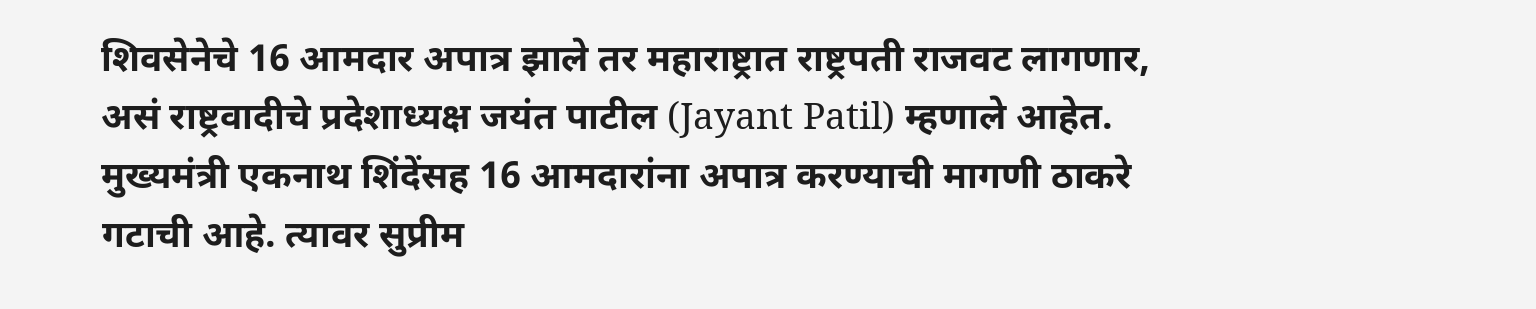शिवसेनेचे 16 आमदार अपात्र झाले तर महाराष्ट्रात राष्ट्रपती राजवट लागणार, असं राष्ट्रवादीचे प्रदेशाध्यक्ष जयंत पाटील (Jayant Patil) म्हणाले आहेत. मुख्यमंत्री एकनाथ शिंदेंसह 16 आमदारांना अपात्र करण्याची मागणी ठाकरे गटाची आहे. त्यावर सुप्रीम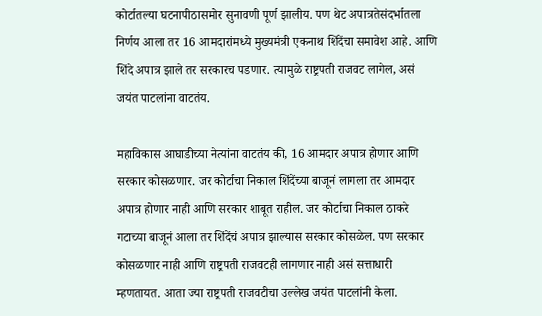कोर्टातल्या घटनापीठासमोर सुनावणी पूर्ण झालीय. पण थेट अपात्रतेसंदर्भातला निर्णय आला तर 16 आमदारांमध्ये मुख्यमंत्री एकनाथ शिंदेंचा समावेश आहे. आणि शिंदे अपात्र झाले तर सरकारच पडणार. त्यामुळे राष्ट्रपती राजवट लागेल, असं जयंत पाटलांना वाटतंय.

महाविकास आघाडीच्या नेत्यांना वाटतंय की, 16 आमदार अपात्र होणार आणि सरकार कोसळणार. जर कोर्टाचा निकाल शिंदेंच्या बाजूनं लागला तर आमदार अपात्र होणार नाही आणि सरकार शाबूत राहील. जर कोर्टाचा निकाल ठाकरे गटाच्या बाजूनं आला तर शिंदेंचं अपात्र झाल्यास सरकार कोसळेल. पण सरकार कोसळणार नाही आणि राष्ट्रपती राजवटही लागणार नाही असं सत्ताधारी म्हणतायत. आता ज्या राष्ट्रपती राजवटीचा उल्लेख जयंत पाटलांनी केला.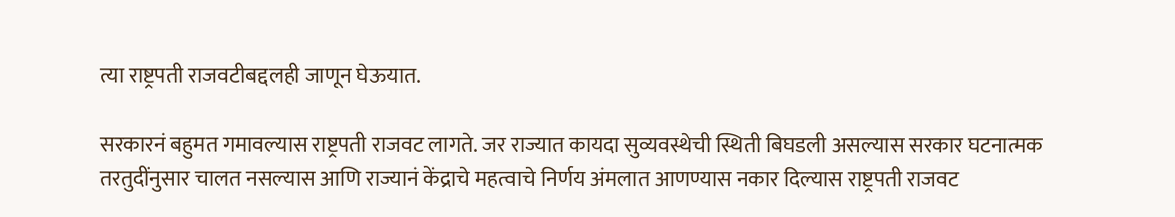त्या राष्ट्रपती राजवटीबद्दलही जाणून घेऊयात.

सरकारनं बहुमत गमावल्यास राष्ट्रपती राजवट लागते. जर राज्यात कायदा सुव्यवस्थेची स्थिती बिघडली असल्यास सरकार घटनात्मक तरतुदींनुसार चालत नसल्यास आणि राज्यानं केंद्राचे महत्वाचे निर्णय अंमलात आणण्यास नकार दिल्यास राष्ट्रपती राजवट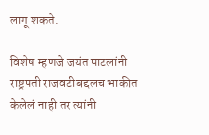लागू शकते.

विशेष म्हणजे जयंत पाटलांनी राष्ट्रपती राजवटीबद्दलच भाकीत केलेलं नाही तर त्यांनी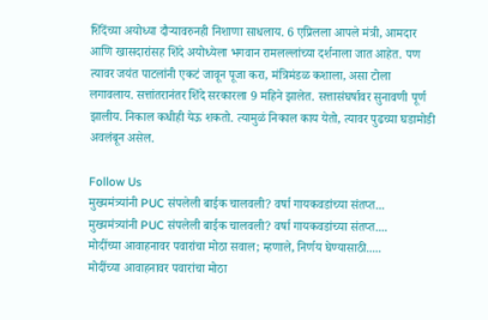शिंदेंच्या अयोध्या दौऱ्यावरुनही निशाणा साधलाय. 6 एप्रिलला आपले मंत्री, आमदार आणि खासदारांसह शिंदे अयोध्येला भगवान रामलल्लांच्या दर्शनाला जात आहेत. पण त्यावर जयंत पाटलांनी एकटं जावून पूजा करा, मंत्रिमंडळ कशाला, असा टोला लगावलाय. सत्तांतरानंतर शिंदे सरकारला 9 महिने झालेत. सत्तासंघर्षावर सुनावणी पूर्ण झालीय. निकाल कधीही येऊ शकतो. त्यामुळं निकाल काय येतो, त्यावर पुढच्या घडामोडी अवलंबून असेल.

Follow Us
मुख्यमंत्र्यांनी PUC संपलेली बाईक चालवली? वर्षा गायकवडांच्या संतप्त...
मुख्यमंत्र्यांनी PUC संपलेली बाईक चालवली? वर्षा गायकवडांच्या संतप्त....
मोदींच्या आवाहनावर पवारांचा मोठा सवाल; म्हणाले, निर्णय घेण्यासाठी.....
मोदींच्या आवाहनावर पवारांचा मोठा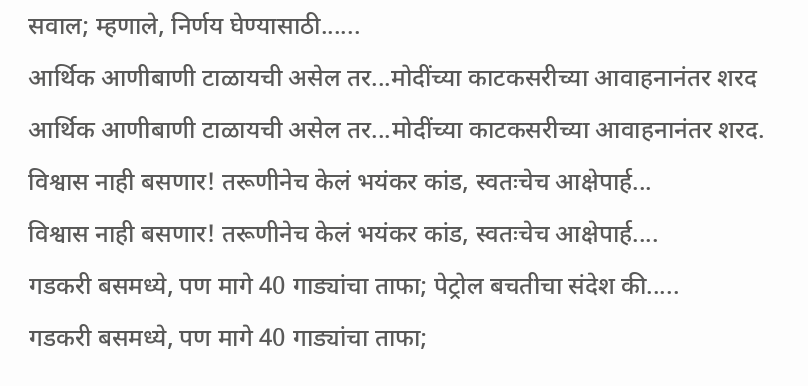सवाल; म्हणाले, निर्णय घेण्यासाठी......
आर्थिक आणीबाणी टाळायची असेल तर...मोदींच्या काटकसरीच्या आवाहनानंतर शरद
आर्थिक आणीबाणी टाळायची असेल तर...मोदींच्या काटकसरीच्या आवाहनानंतर शरद.
विश्वास नाही बसणार! तरूणीनेच केलं भयंकर कांड, स्वतःचेच आक्षेपार्ह...
विश्वास नाही बसणार! तरूणीनेच केलं भयंकर कांड, स्वतःचेच आक्षेपार्ह....
गडकरी बसमध्ये, पण मागे 40 गाड्यांचा ताफा; पेट्रोल बचतीचा संदेश की.....
गडकरी बसमध्ये, पण मागे 40 गाड्यांचा ताफा;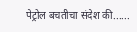पेट्रोल बचतीचा संदेश की......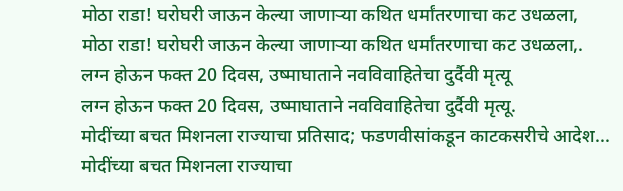मोठा राडा! घरोघरी जाऊन केल्या जाणाऱ्या कथित धर्मांतरणाचा कट उधळला,
मोठा राडा! घरोघरी जाऊन केल्या जाणाऱ्या कथित धर्मांतरणाचा कट उधळला,.
लग्न होऊन फक्त 20 दिवस, उष्माघाताने नवविवाहितेचा दुर्दैवी मृत्यू
लग्न होऊन फक्त 20 दिवस, उष्माघाताने नवविवाहितेचा दुर्दैवी मृत्यू.
मोदींच्या बचत मिशनला राज्याचा प्रतिसाद; फडणवीसांकडून काटकसरीचे आदेश...
मोदींच्या बचत मिशनला राज्याचा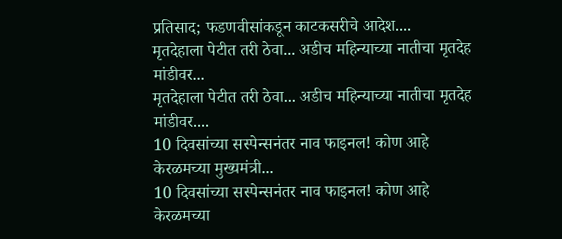प्रतिसाद; फडणवीसांकडून काटकसरीचे आदेश....
मृतदेहाला पेटीत तरी ठेवा... अडीच महिन्याच्या नातीचा मृतदेह मांडीवर...
मृतदेहाला पेटीत तरी ठेवा... अडीच महिन्याच्या नातीचा मृतदेह मांडीवर....
10 दिवसांच्या सस्पेन्सनंतर नाव फाइनल! कोण आहे केरळमच्या मुख्यमंत्री...
10 दिवसांच्या सस्पेन्सनंतर नाव फाइनल! कोण आहे केरळमच्या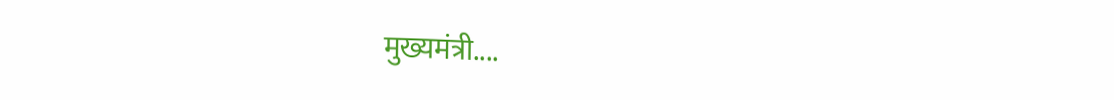मुख्यमंत्री....